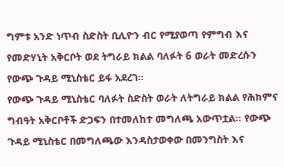ግምቱ አንድ ነጥብ ስድስት ቢሊዮን ብር የሚያወጣ የምግብ እና የመድሃኒት አቅርቦት ወደ ትግራይ ክልል ባለፉት 6 ወራት መድረሱን የውጭ ጉዳይ ሚኒስቴር ይፋ አደረገ።
የውጭ ጉዳይ ሚኒስቴር ባለፉት ስድስት ወራት ለትግራይ ክልል የሕክምና ግብዓት አቅርቦቶች ድጋፍን በተመለከተ መግለጫ አውጥቷል፡፡ የውጭ ጉዳይ ሚኒስቴር በመግለጫው እንዳስታወቀው በመንግስት እና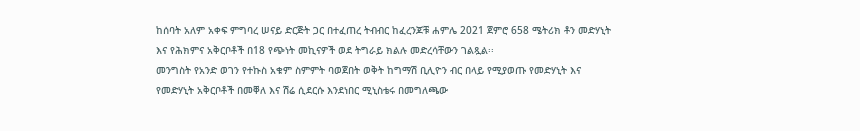ከሰባት አለም አቀፍ ምግባረ ሠናይ ድርጅት ጋር በተፈጠረ ትብብር ከፈረንጆቹ ሐምሌ 2021 ጀምሮ 658 ሜትሪክ ቶን መድሃኒት እና የሕክምና አቅርቦቶች በ18 የጭነት መኪናዎች ወደ ትግራይ ክልሉ መድረሳቸውን ገልጿል፡፡
መንግስት የአንድ ወገን የተኩስ አቁም ስምምት ባወጀበት ወቅት ከግማሽ ቢሊዮን ብር በላይ የሚያወጡ የመድሃኒት እና የመድሃኒት አቅርቦቶች በመቐለ እና ሽሬ ሲደርሱ እንደነበር ሚኒስቴሩ በመግለጫው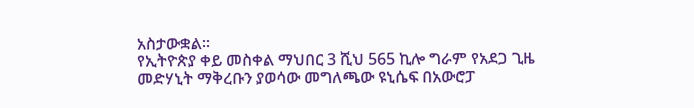አስታውቋል።
የኢትዮጵያ ቀይ መስቀል ማህበር 3 ሺህ 565 ኪሎ ግራም የአደጋ ጊዜ መድሃኒት ማቅረቡን ያወሳው መግለጫው ዩኒሴፍ በአውሮፓ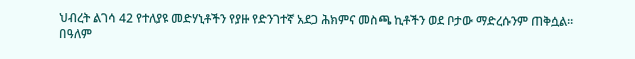ህብረት ልገሳ 42 የተለያዩ መድሃኒቶችን የያዙ የድንገተኛ አደጋ ሕክምና መስጫ ኪቶችን ወደ ቦታው ማድረሱንም ጠቅሷል።
በዓለም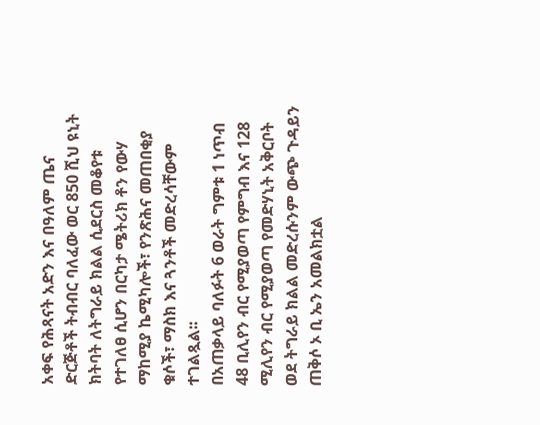አቀፍ የሕጻናት አድን እና በዓለም ጤና ድርጅቶች ትብብር ባለፈው ወር 850 ሺህ ዩኒት ክትባት ለትግራይ ክልል ሲደርስ መቆየቱ የተገለፀ ሲሆን በርካታ ሜትሪክ ቶን የውሃ ማከሚያ ኬሚካሎች፣ የንጽሕና መጠበቂያ ቁሶች፣ ማስክ እና ጓንቶች መድረሳቸውም ተገልጿል፡፡
በአጠቃላይ ባለፉት 6 ወራት ግምቱ 1 ነጥብ 48 ቢሊየን ብር የሚያወጣ የምግብ እና 128 ሚሊየን ብር የሚያወጣ የመድሃኒት አቅርቦት ወደ ትግራይ ክልል መድረሱንም ውጭ ጉዳይን ጠቅሶ ኦ ቢ ኤን አመልክቷል